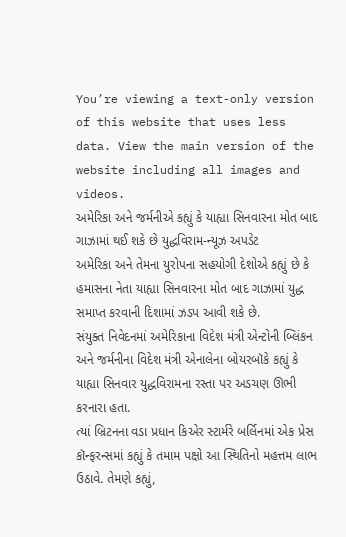You’re viewing a text-only version of this website that uses less data. View the main version of the website including all images and videos.
અમેરિકા અને જર્મનીએ કહ્યું કે યાહ્યા સિનવારના મોત બાદ ગાઝામાં થઈ શકે છે યુદ્ધવિરામ-ન્યૂઝ અપડેટ
અમેરિકા અને તેમના યુરોપના સહયોગી દેશોએ કહ્યું છે કે હમાસના નેતા યાહ્યા સિનવારના મોત બાદ ગાઝામાં યુદ્ધ સમાપ્ત કરવાની દિશામાં ઝડપ આવી શકે છે.
સંયુક્ત નિવેદનમાં અમેરિકાના વિદેશ મંત્રી એન્ટોની બ્લિંકન અને જર્મનીના વિદેશ મંત્રી એનાલેના બોયરબૉકે કહ્યું કે યાહ્યા સિનવાર યુદ્ધવિરામના રસ્તા પર અડચણ ઊભી કરનારા હતા.
ત્યાં બ્રિટનના વડા પ્રધાન કિએર સ્ટાર્મરે બર્લિનમાં એક પ્રેસ કૉન્ફરન્સમાં કહ્યું કે તમામ પક્ષો આ સ્થિતિનો મહત્તમ લાભ ઉઠાવે. તેમણે કહ્યું,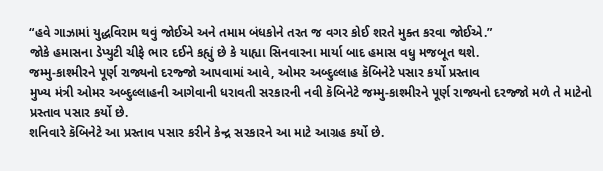“હવે ગાઝામાં યુદ્ધવિરામ થવું જોઈએ અને તમામ બંધકોને તરત જ વગર કોઈ શરતે મુક્ત કરવા જોઈએ.”
જોકે હમાસના ડેપ્યુટી ચીફે ભાર દઈને કહ્યું છે કે યાહ્યા સિનવારના માર્યા બાદ હમાસ વધુ મજબૂત થશે.
જમ્મુ-કાશ્મીરને પૂર્ણ રાજ્યનો દરજ્જો આપવામાં આવે, ઓમર અબ્દુલ્લાહ કૅબિનેટે પસાર કર્યો પ્રસ્તાવ
મુખ્ય મંત્રી ઓમર અબ્દુલ્લાહની આગેવાની ધરાવતી સરકારની નવી કૅબિનેટે જમ્મુ-કાશ્મીરને પૂર્ણ રાજ્યનો દરજ્જો મળે તે માટેનો પ્રસ્તાવ પસાર કર્યો છે.
શનિવારે કૅબિનેટે આ પ્રસ્તાવ પસાર કરીને કેન્દ્ર સરકારને આ માટે આગ્રહ કર્યો છે.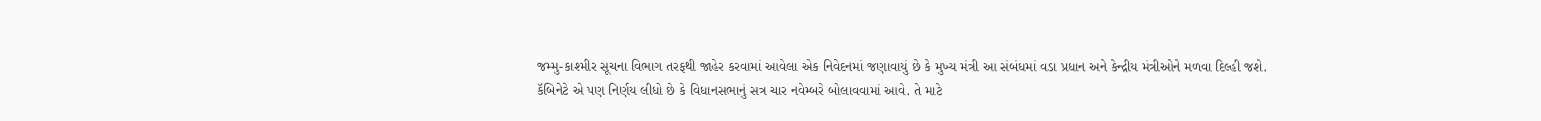જમ્મુ-કાશ્મીર સૂચના વિભાગ તરફથી જાહેર કરવામાં આવેલા એક નિવેદનમાં જણાવાયું છે કે મુખ્ય મંત્રી આ સંબંધમાં વડા પ્રધાન અને કેન્દ્રીય મંત્રીઓને મળવા દિલ્હી જશે.
કૅબિનેટે એ પણ નિર્ણય લીધો છે કે વિધાનસભાનું સત્ર ચાર નવેમ્બરે બોલાવવામાં આવે. તે માટે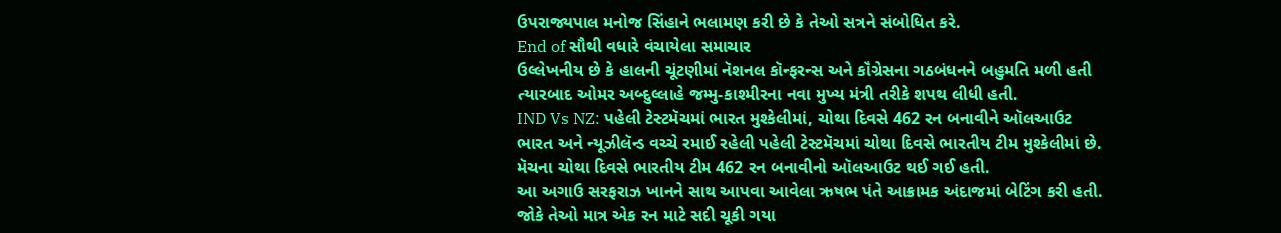ઉપરાજ્યપાલ મનોજ સિંહાને ભલામણ કરી છે કે તેઓ સત્રને સંબોધિત કરે.
End of સૌથી વધારે વંચાયેલા સમાચાર
ઉલ્લેખનીય છે કે હાલની ચૂંટણીમાં નૅશનલ કૉન્ફરન્સ અને કૉંગ્રેસના ગઠબંધનને બહુમતિ મળી હતી ત્યારબાદ ઓમર અબ્દુલ્લાહે જમ્મુ-કાશ્મીરના નવા મુખ્ય મંત્રી તરીકે શપથ લીધી હતી.
IND Vs NZ: પહેલી ટેસ્ટમૅચમાં ભારત મુશ્કેલીમાં, ચોથા દિવસે 462 રન બનાવીને ઑલઆઉટ
ભારત અને ન્યૂઝીલૅન્ડ વચ્ચે રમાઈ રહેલી પહેલી ટેસ્ટમૅચમાં ચોથા દિવસે ભારતીય ટીમ મુશ્કેલીમાં છે. મૅચના ચોથા દિવસે ભારતીય ટીમ 462 રન બનાવીનો ઑલઆઉટ થઈ ગઈ હતી.
આ અગાઉ સરફરાઝ ખાનને સાથ આપવા આવેલા ઋષભ પંતે આક્રામક અંદાજમાં બેટિંગ કરી હતી. જોકે તેઓ માત્ર એક રન માટે સદી ચૂકી ગયા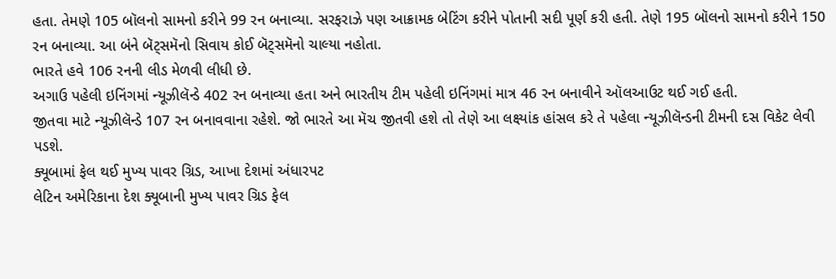હતા. તેમણે 105 બૉલનો સામનો કરીને 99 રન બનાવ્યા. સરફરાઝે પણ આક્રામક બેટિંગ કરીને પોતાની સદી પૂર્ણ કરી હતી. તેણે 195 બૉલનો સામનો કરીને 150 રન બનાવ્યા. આ બંને બૅટ્સમૅનો સિવાય કોઈ બૅટ્સમૅનો ચાલ્યા નહોતા.
ભારતે હવે 106 રનની લીડ મેળવી લીધી છે.
અગાઉ પહેલી ઇનિંગમાં ન્યૂઝીલૅન્ડે 402 રન બનાવ્યા હતા અને ભારતીય ટીમ પહેલી ઇનિંગમાં માત્ર 46 રન બનાવીને ઑલઆઉટ થઈ ગઈ હતી.
જીતવા માટે ન્યૂઝીલૅન્ડે 107 રન બનાવવાના રહેશે. જો ભારતે આ મૅચ જીતવી હશે તો તેણે આ લક્ષ્યાંક હાંસલ કરે તે પહેલા ન્યૂઝીલૅન્ડની ટીમની દસ વિકેટ લેવી પડશે.
ક્યૂબામાં ફેલ થઈ મુખ્ય પાવર ગ્રિડ, આખા દેશમાં અંધારપટ
લેટિન અમેરિકાના દેશ ક્યૂબાની મુખ્ય પાવર ગ્રિડ ફેલ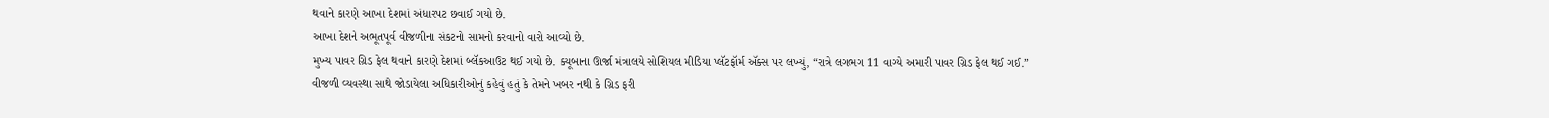થવાને કારણે આખા દેશમાં અંધારપટ છવાઈ ગયો છે.
આખા દેશને અભૂતપૂર્વ વીજળીના સંકટનો સામનો કરવાનો વારો આવ્યો છે.
મુખ્ય પાવર ગ્રિડ ફેલ થવાને કારણે દેશમાં બ્લૅકઆઉટ થઈ ગયો છે. ક્યૂબાના ઊર્જા મંત્રાલયે સોશિયલ મીડિયા પ્લૅટફૉર્મ ઍક્સ પર લખ્યું, “રાત્રે લગભગ 11 વાગ્યે અમારી પાવર ગ્રિડ ફેલ થઈ ગઈ.”
વીજળી વ્યવસ્થા સાથે જોડાયેલા અધિકારીઓનું કહેવું હતું કે તેમને ખબર નથી કે ગ્રિડ ફરી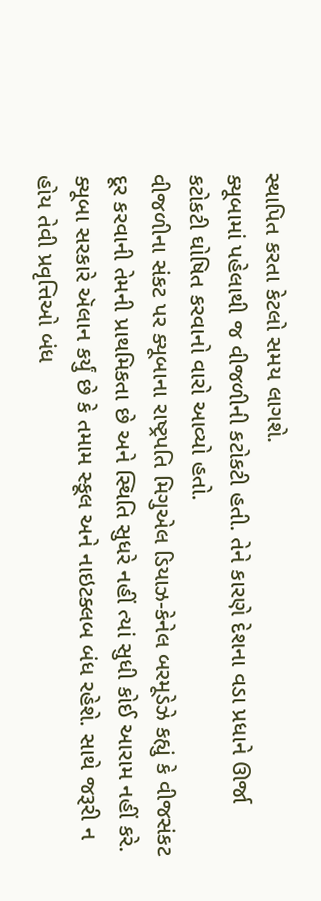સ્થાપિત કરતા કેટલો સમય લાગશે.
ક્યૂબામાં પહેલાથી જ વીજળીની કટોકટી હતી. તેને કારણે દેશના વડા પ્રધાને ઊર્જા કટોકટી ઘોષિત કરવાનો વારો આવ્યો હતો.
વીજળીના સંકટ પર ક્યૂબાના રાષ્ટ્રપતિ મિગુએલ ડિયાઝ-કેનેલ બરમૂડેઝે કહ્યું કે વીજસંકટ દૂર કરવાની તેમની પ્રાથમિકતા છે અને સ્થિતિ સુધરે નહીં ત્યાં સુધી કોઈ આરામ નહીં કરે.
ક્યૂબા સરકારે ઍલાન કર્યું છે કે તમામ સ્કૂલ અને નાઇટક્લબ બંધ રહેશે. સાથે જરૂરી ન હોય તેવી પ્રવૃત્તિઓ બંધ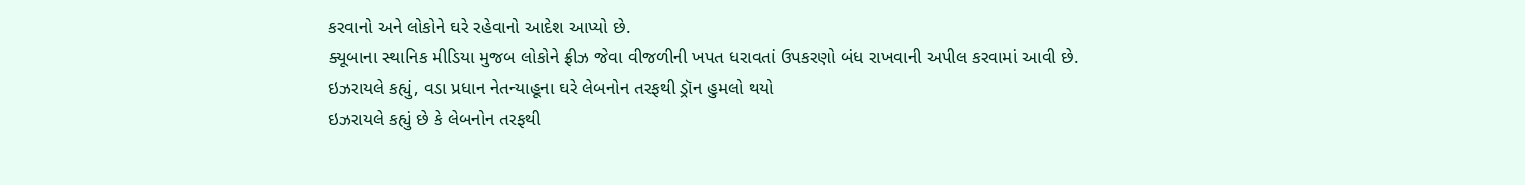કરવાનો અને લોકોને ઘરે રહેવાનો આદેશ આપ્યો છે.
ક્યૂબાના સ્થાનિક મીડિયા મુજબ લોકોને ફ્રીઝ જેવા વીજળીની ખપત ધરાવતાં ઉપકરણો બંધ રાખવાની અપીલ કરવામાં આવી છે.
ઇઝરાયલે કહ્યું, વડા પ્રધાન નેતન્યાહૂના ઘરે લેબનોન તરફથી ડ્રૉન હુમલો થયો
ઇઝરાયલે કહ્યું છે કે લેબનોન તરફથી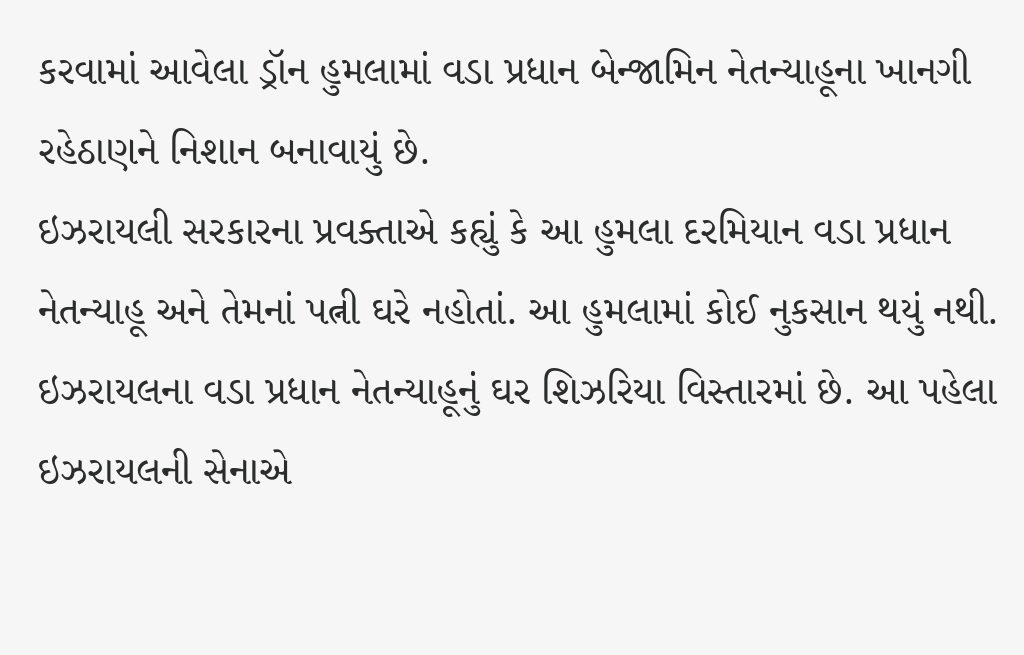કરવામાં આવેલા ડ્રૉન હુમલામાં વડા પ્રધાન બેન્જામિન નેતન્યાહૂના ખાનગી રહેઠાણને નિશાન બનાવાયું છે.
ઇઝરાયલી સરકારના પ્રવક્તાએ કહ્યું કે આ હુમલા દરમિયાન વડા પ્રધાન નેતન્યાહૂ અને તેમનાં પત્ની ઘરે નહોતાં. આ હુમલામાં કોઈ નુકસાન થયું નથી.
ઇઝરાયલના વડા પ્રધાન નેતન્યાહૂનું ઘર શિઝરિયા વિસ્તારમાં છે. આ પહેલા ઇઝરાયલની સેનાએ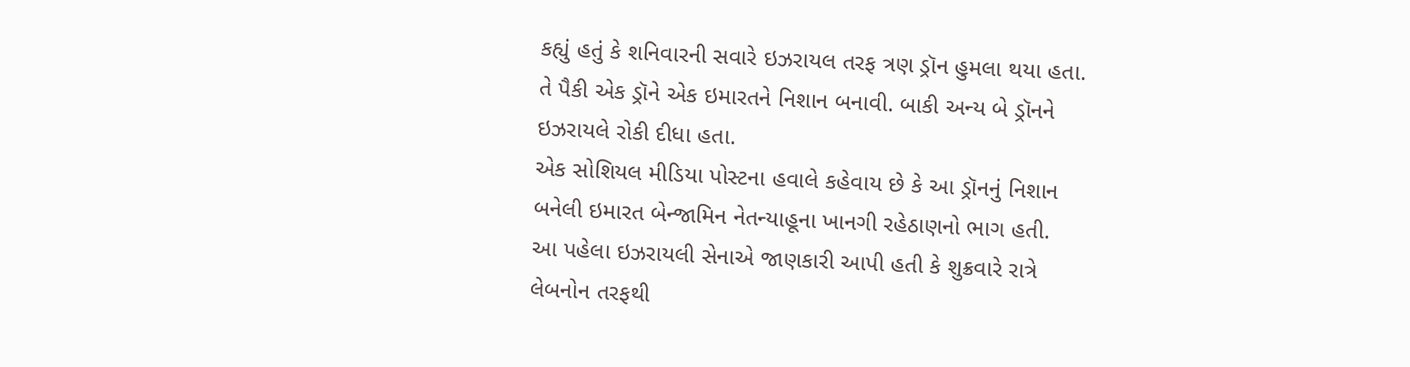કહ્યું હતું કે શનિવારની સવારે ઇઝરાયલ તરફ ત્રણ ડ્રૉન હુમલા થયા હતા.
તે પૈકી એક ડ્રૉને એક ઇમારતને નિશાન બનાવી. બાકી અન્ય બે ડ્રૉનને ઇઝરાયલે રોકી દીધા હતા.
એક સોશિયલ મીડિયા પોસ્ટના હવાલે કહેવાય છે કે આ ડ્રૉનનું નિશાન બનેલી ઇમારત બેન્જામિન નેતન્યાહૂના ખાનગી રહેઠાણનો ભાગ હતી.
આ પહેલા ઇઝરાયલી સેનાએ જાણકારી આપી હતી કે શુક્રવારે રાત્રે લેબનોન તરફથી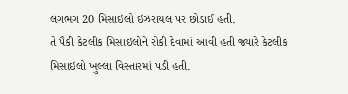લગભગ 20 મિસાઇલો ઇઝરાયલ પર છોડાઈ હતી.
તે પૈકી કેટલીક મિસાઇલોને રોકી દેવામાં આવી હતી જ્યારે કેટલીક મિસાઇલો ખુલ્લા વિસ્તારમાં પડી હતી.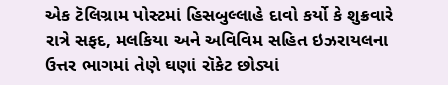એક ટૅલિગ્રામ પોસ્ટમાં હિસબુલ્લાહે દાવો કર્યો કે શુક્રવારે રાત્રે સફદ, મલકિયા અને અવિવિમ સહિત ઇઝરાયલના ઉત્તર ભાગમાં તેણે ઘણાં રૉકેટ છોડ્યાં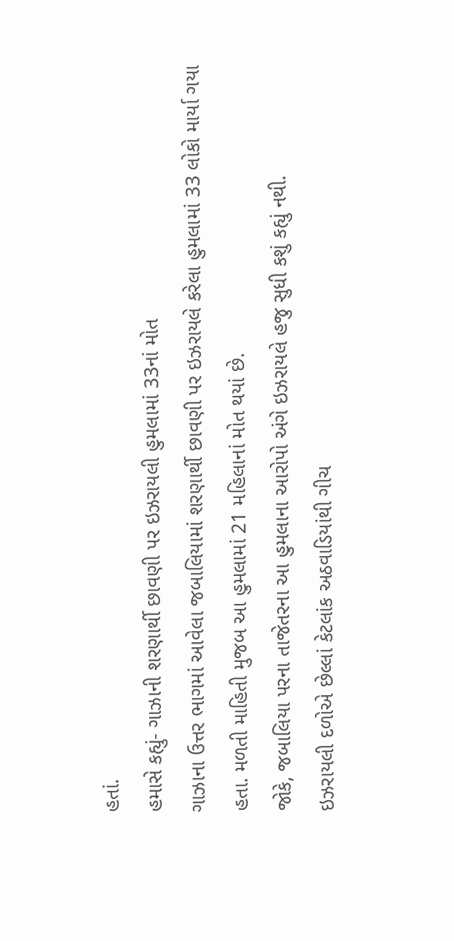હતાં.
હમાસે કહ્યું- ગાઝાની શરણાર્થી છાવણી પર ઇઝરાયલી હુમલામાં 33નાં મોત
ગાઝાના ઉત્તર ભાગમાં આવેલા જબાલિયામાં શરણાર્થી છાવણી પર ઇઝરાયલે કરેલા હુમલામાં 33 લોકો માર્યા ગયા હતા. મળતી માહિતી મુજબ આ હુમલામાં 21 મહિલાનાં મોત થયાં છે.
જોકે, જબાલિયા પરના તાજેતરના આ હુમલાના આરોપો અંગે ઇઝરાયલે હજુ સુધી કશું કહ્યું નથી.
ઇઝરાયલી દળોએ છેલ્લાં કેટલાંક અઠવાડિયાંથી ગીચ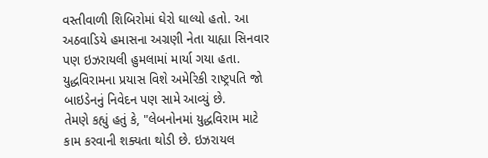વસ્તીવાળી શિબિરોમાં ઘેરો ઘાલ્યો હતો. આ અઠવાડિયે હમાસના અગ્રણી નેતા યાહ્યા સિનવાર પણ ઇઝરાયલી હુમલામાં માર્યા ગયા હતા.
યુદ્ધવિરામના પ્રયાસ વિશે અમેરિકી રાષ્ટ્રપતિ જો બાઇડેનનું નિવેદન પણ સામે આવ્યું છે.
તેમણે કહ્યું હતું કે, "લેબનોનમાં યુદ્ધવિરામ માટે કામ કરવાની શક્યતા થોડી છે. ઇઝરાયલ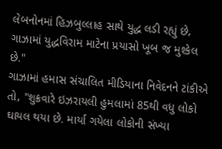લેબનોનમાં હિઝબુલ્લાહ સાથે યુદ્ધ લડી રહ્યું છે, ગાઝામાં યુદ્ધવિરામ માટેના પ્રયાસો ખૂબ જ મુશ્કેલ છે."
ગાઝામાં હમાસ સંચાલિત મીડિયાના નિવેદનને ટાંકીએ તો, "શુક્રવારે ઇઝરાયલી હુમલામાં 85થી વધુ લોકો ઘાયલ થયા છે. માર્યા ગયેલા લોકોની સંખ્યા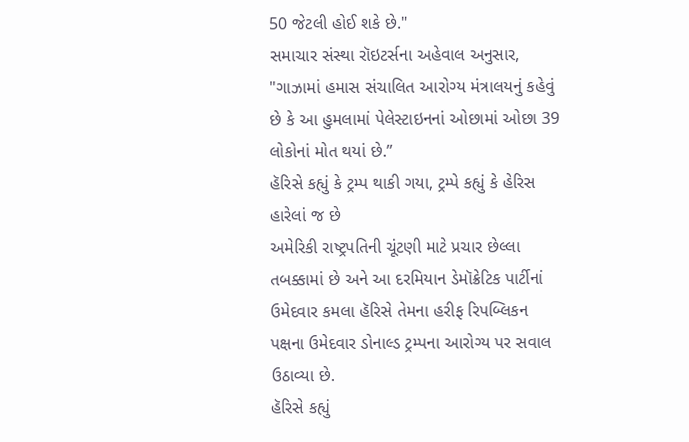50 જેટલી હોઈ શકે છે."
સમાચાર સંસ્થા રૉઇટર્સના અહેવાલ અનુસાર, "ગાઝામાં હમાસ સંચાલિત આરોગ્ય મંત્રાલયનું કહેવું છે કે આ હુમલામાં પેલેસ્ટાઇનનાં ઓછામાં ઓછા 39 લોકોનાં મોત થયાં છે.”
હૅરિસે કહ્યું કે ટ્રમ્પ થાકી ગયા, ટ્રમ્પે કહ્યું કે હેરિસ હારેલાં જ છે
અમેરિકી રાષ્ટ્રપતિની ચૂંટણી માટે પ્રચાર છેલ્લા તબક્કામાં છે અને આ દરમિયાન ડેમૉક્રેટિક પાર્ટીનાં ઉમેદવાર કમલા હૅરિસે તેમના હરીફ રિપબ્લિકન પક્ષના ઉમેદવાર ડોનાલ્ડ ટ્રમ્પના આરોગ્ય પર સવાલ ઉઠાવ્યા છે.
હૅરિસે કહ્યું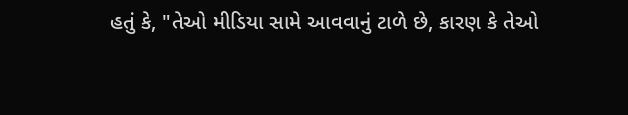હતું કે, "તેઓ મીડિયા સામે આવવાનું ટાળે છે, કારણ કે તેઓ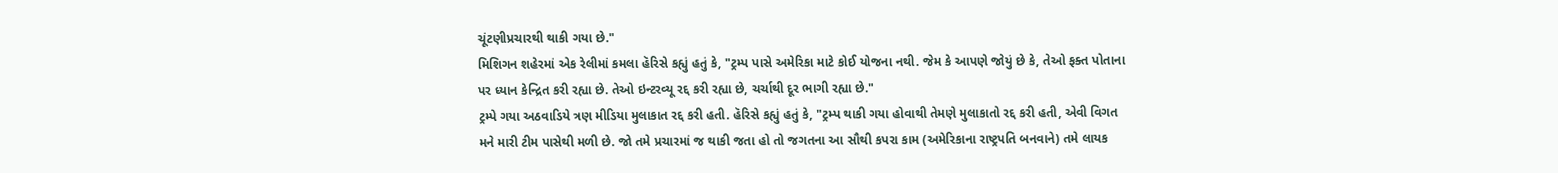ચૂંટણીપ્રચારથી થાકી ગયા છે."
મિશિગન શહેરમાં એક રેલીમાં કમલા હૅરિસે કહ્યું હતું કે, "ટ્રમ્પ પાસે અમેરિકા માટે કોઈ યોજના નથી. જેમ કે આપણે જોયું છે કે, તેઓ ફક્ત પોતાના પર ધ્યાન કેન્દ્રિત કરી રહ્યા છે. તેઓ ઇન્ટરવ્યૂ રદ્દ કરી રહ્યા છે, ચર્ચાથી દૂર ભાગી રહ્યા છે."
ટ્રમ્પે ગયા અઠવાડિયે ત્રણ મીડિયા મુલાકાત રદ્દ કરી હતી. હૅરિસે કહ્યું હતું કે, "ટ્રમ્પ થાકી ગયા હોવાથી તેમણે મુલાકાતો રદ્દ કરી હતી, એવી વિગત મને મારી ટીમ પાસેથી મળી છે. જો તમે પ્રચારમાં જ થાકી જતા હો તો જગતના આ સૌથી કપરા કામ (અમેરિકાના રાષ્ટ્રપતિ બનવાને) તમે લાયક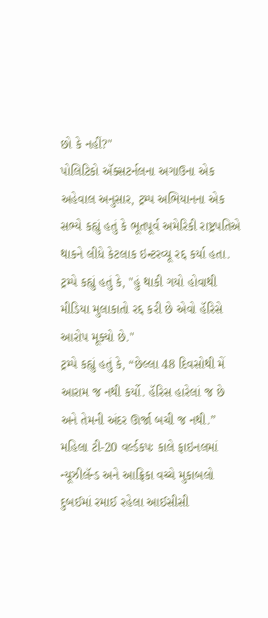છો કે નહીં?"
પોલિટિકો ઍક્સટર્નલના અગાઉના એક અહેવાલ અનુસાર, ટ્રમ્પ અભિયાનના એક સભ્યે કહ્યું હતું કે ભૂતપૂર્વ અમેરિકી રાષ્ટ્રપતિએ થાકને લીધે કેટલાક ઇન્ટરવ્યૂ રદ્દ કર્યા હતા.
ટ્રમ્પે કહ્યું હતું કે, "હું થાકી ગયો હોવાથી મીડિયા મુલાકાતો રદ્દ કરી છે એવો હૅરિસે આરોપ મૂક્યો છે."
ટ્રમ્પે કહ્યું હતું કે, “છેલ્લા 48 દિવસોથી મેં આરામ જ નથી કર્યો. હૅરિસ હારેલાં જ છે અને તેમની અંદર ઊર્જા બચી જ નથી.”
મહિલા ટી-20 વર્લ્ડકપઃ કાલે ફાઇનલમાં ન્યૂઝીલૅન્ડ અને આફ્રિકા વચ્ચે મુકાબલો
દુબઈમાં રમાઈ રહેલા આઈસીસી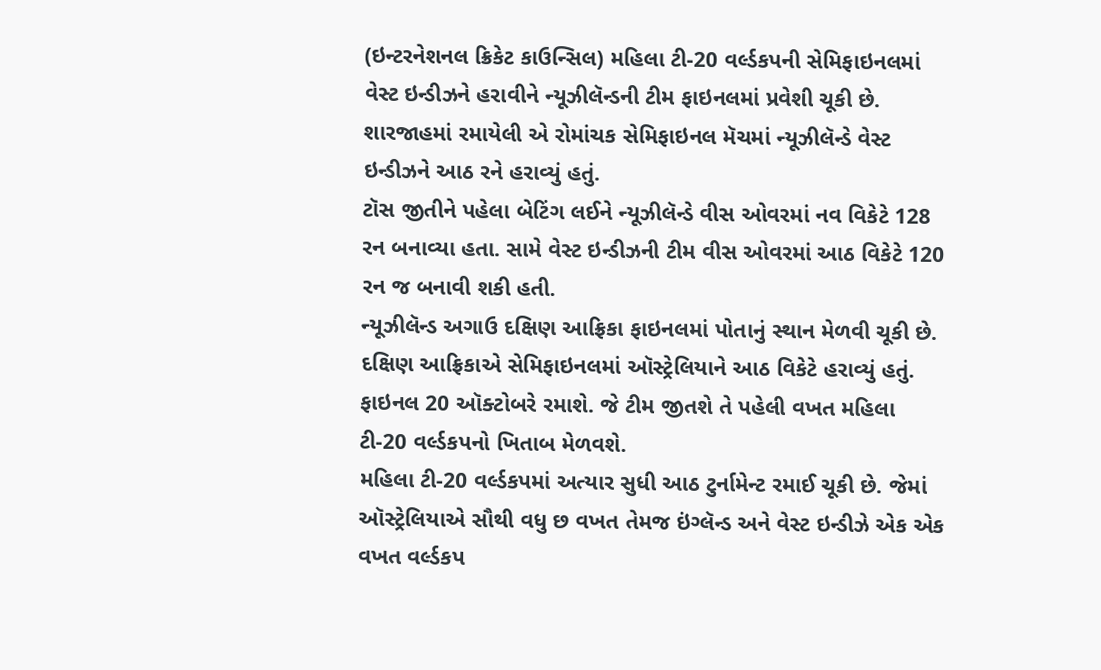(ઇન્ટરનેશનલ ક્રિકેટ કાઉન્સિલ) મહિલા ટી-20 વર્લ્ડકપની સેમિફાઇનલમાં વેસ્ટ ઇન્ડીઝને હરાવીને ન્યૂઝીલૅન્ડની ટીમ ફાઇનલમાં પ્રવેશી ચૂકી છે.
શારજાહમાં રમાયેલી એ રોમાંચક સેમિફાઇનલ મૅચમાં ન્યૂઝીલૅન્ડે વેસ્ટ ઇન્ડીઝને આઠ રને હરાવ્યું હતું.
ટૉસ જીતીને પહેલા બેટિંગ લઈને ન્યૂઝીલૅન્ડે વીસ ઓવરમાં નવ વિકેટે 128 રન બનાવ્યા હતા. સામે વેસ્ટ ઇન્ડીઝની ટીમ વીસ ઓવરમાં આઠ વિકેટે 120 રન જ બનાવી શકી હતી.
ન્યૂઝીલૅન્ડ અગાઉ દક્ષિણ આફ્રિકા ફાઇનલમાં પોતાનું સ્થાન મેળવી ચૂકી છે. દક્ષિણ આફ્રિકાએ સેમિફાઇનલમાં ઑસ્ટ્રેલિયાને આઠ વિકેટે હરાવ્યું હતું.
ફાઇનલ 20 ઑક્ટોબરે રમાશે. જે ટીમ જીતશે તે પહેલી વખત મહિલા ટી-20 વર્લ્ડકપનો ખિતાબ મેળવશે.
મહિલા ટી-20 વર્લ્ડકપમાં અત્યાર સુધી આઠ ટુર્નામેન્ટ રમાઈ ચૂકી છે. જેમાં ઑસ્ટ્રેલિયાએ સૌથી વધુ છ વખત તેમજ ઇંગ્લૅન્ડ અને વેસ્ટ ઇન્ડીઝે એક એક વખત વર્લ્ડકપ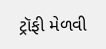ટ્રૉફી મેળવી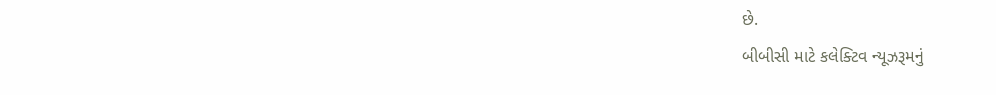છે.
બીબીસી માટે કલેક્ટિવ ન્યૂઝરૂમનું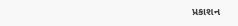પ્રકાશન